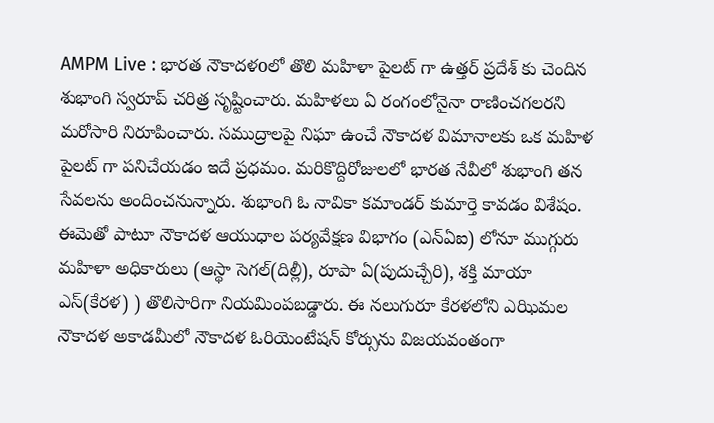AMPM Live : భారత నౌకాదళoలో తొలి మహిళా పైలట్ గా ఉత్తర్ ప్రదేశ్ కు చెందిన శుభాంగి స్వరూప్ చరిత్ర సృష్టించారు. మహిళలు ఏ రంగంలోనైనా రాణించగలరని మరోసారి నిరూపించారు. సముద్రాలపై నిఘా ఉంచే నౌకాదళ విమానాలకు ఒక మహిళ పైలట్ గా పనిచేయడం ఇదే ప్రధమం. మరికొద్దిరోజులలో భారత నేవీలో శుభాంగి తన సేవలను అందించనున్నారు. శుభాంగి ఓ నావికా కమాండర్ కుమార్తె కావడం విశేషం. ఈమెతో పాటూ నౌకాదళ ఆయుధాల పర్యవేక్షణ విభాగం (ఎన్ఏఐ) లోనూ ముగ్గురు మహిళా అధికారులు (ఆస్థా సెగల్(దిల్లీ), రూపా ఏ(పుదుచ్చేరి), శక్తి మాయా ఎస్(కేరళ) ) తొలిసారిగా నియమింపబడ్డారు. ఈ నలుగురూ కేరళలోని ఎఝిమల నౌకాదళ అకాడమీలో నౌకాదళ ఓరియెంటేషన్ కోర్సును విజయవంతంగా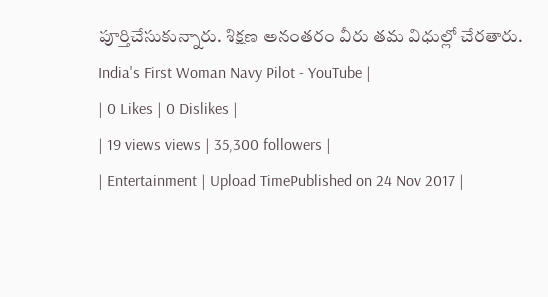పూర్తిచేసుకున్నారు. శిక్షణ అనంతరం వీరు తమ విధుల్లో చేరతారు.
India's First Woman Navy Pilot - YouTube |
| 0 Likes | 0 Dislikes |
| 19 views views | 35,300 followers |
| Entertainment | Upload TimePublished on 24 Nov 2017 |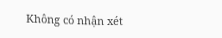Không có nhận xét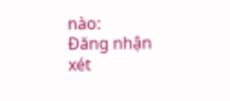nào:
Đăng nhận xét